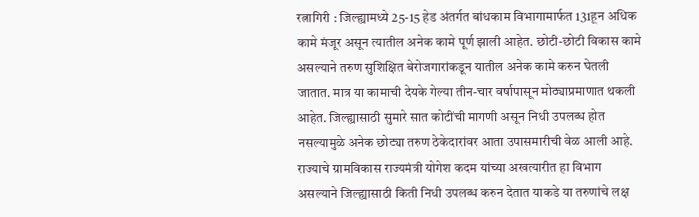रत्नागिरी : जिल्ह्यामध्ये 25-15 हेड अंतर्गत बांधकाम विभागामार्फत 131हून अधिक कामे मंजूर असून त्यातील अनेक कामे पूर्ण झाली आहेत. छोटी-छोटी विकास कामे असल्याने तरुण सुशिक्षित बेरोजगारांकडून यातील अनेक कामे करुन घेतली जातात. मात्र या कामाची देयके गेल्या तीन-चार वर्षापासून मोठ्याप्रमाणात थकली आहेत. जिल्ह्यासाठी सुमारे सात कोटींची मागणी असून निधी उपलब्ध होत नसल्यामुळे अनेक छोट्या तरुण ठेकेदारांवर आता उपासमारीची वेळ आली आहे. राज्याचे ग्रामविकास राज्यमंत्री योगेश कदम यांच्या अखत्यारीत हा विभाग असल्याने जिल्ह्यासाठी किती निधी उपलब्ध करुन देतात याकडे या तरुणांचे लक्ष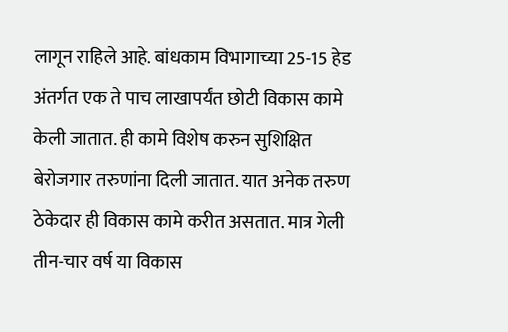लागून राहिले आहे. बांधकाम विभागाच्या 25-15 हेड अंतर्गत एक ते पाच लाखापर्यंत छोटी विकास कामे केली जातात. ही कामे विशेष करुन सुशिक्षित बेरोजगार तरुणांना दिली जातात. यात अनेक तरुण ठेकेदार ही विकास कामे करीत असतात. मात्र गेली तीन-चार वर्ष या विकास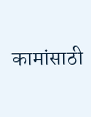कामांसाठी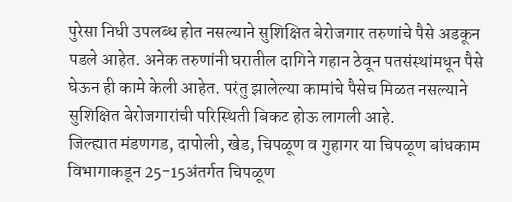पुरेसा निधी उपलब्ध होत नसल्याने सुशिक्षित बेरोजगार तरुणांचे पैसे अडकून पडले आहेत. अनेक तरुणांनी घरातील दागिने गहान ठेवून पतसंस्थांमधून पैसे घेऊन ही कामे केली आहेत. परंतु झालेल्या कामांचे पैसेच मिळत नसल्याने सुशिक्षित बेरोजगारांची परिस्थिती बिकट होऊ लागली आहे.
जिल्ह्यात मंडणगड, दापोली, खेड, चिपळूण व गुहागर या चिपळूण बांधकाम विभागाकडून 25-15अंतर्गत चिपळूण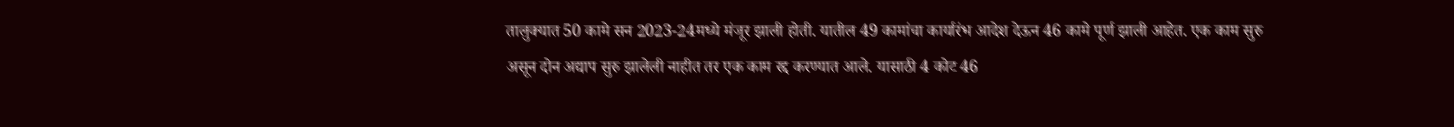तालुक्यात 50 कामे सन 2023-24मध्ये मंजूर झाली होती. यातील 49 कामांचा कार्यारंभ आदेश देऊन 46 कामे पूर्ण झाली आहेत. एक काम सुरु असून दोन अद्याप सुरु झालेली नाहीत तर एक काम रद्द करण्यात आले. यासाठी 4 कोट 46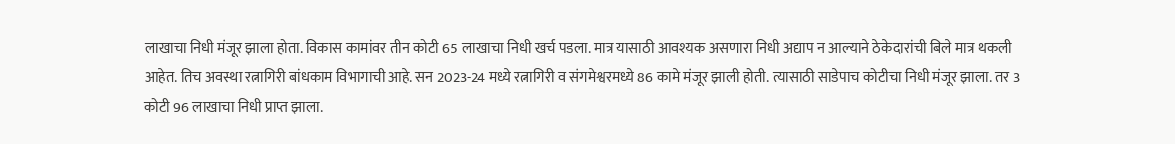लाखाचा निधी मंजूर झाला होता. विकास कामांवर तीन कोटी 65 लाखाचा निधी खर्च पडला. मात्र यासाठी आवश्यक असणारा निधी अद्याप न आल्याने ठेकेदारांची बिले मात्र थकली आहेत. तिच अवस्था रत्नागिरी बांधकाम विभागाची आहे. सन 2023-24 मध्ये रत्नागिरी व संगमेश्वरमध्ये 86 कामे मंजूर झाली होती. त्यासाठी साडेपाच कोटीचा निधी मंजूर झाला. तर 3 कोटी 96 लाखाचा निधी प्राप्त झाला.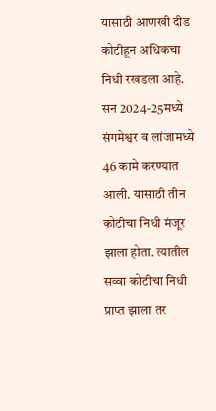यासाठी आणखी दीड कोटीहून अधिकचा निधी रखडला आहे. सन 2024-25मध्ये संगमेश्वर व लांजामध्ये 46 कामे करण्यात आली. यासाठी तीन कोटीचा निधी मंजूर झाला होता. त्यातील सव्वा कोटीचा निधी प्राप्त झाला तर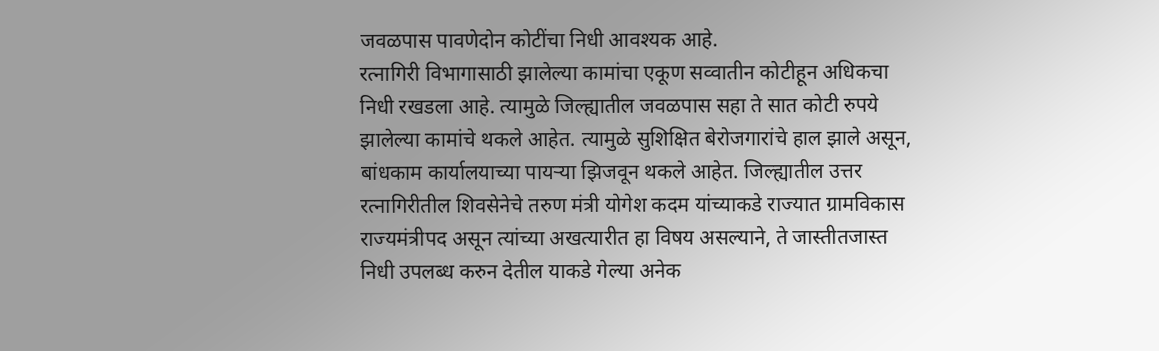जवळपास पावणेदोन कोटींचा निधी आवश्यक आहे.
रत्नागिरी विभागासाठी झालेल्या कामांचा एकूण सव्वातीन कोटीहून अधिकचा निधी रखडला आहे. त्यामुळे जिल्ह्यातील जवळपास सहा ते सात कोटी रुपये झालेल्या कामांचे थकले आहेत. त्यामुळे सुशिक्षित बेरोजगारांचे हाल झाले असून, बांधकाम कार्यालयाच्या पायऱ्या झिजवून थकले आहेत. जिल्ह्यातील उत्तर रत्नागिरीतील शिवसेनेचे तरुण मंत्री योगेश कदम यांच्याकडे राज्यात ग्रामविकास राज्यमंत्रीपद असून त्यांच्या अखत्यारीत हा विषय असल्याने, ते जास्तीतजास्त निधी उपलब्ध करुन देतील याकडे गेल्या अनेक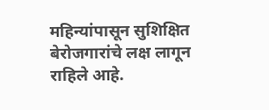महिन्यांपासून सुशिक्षित बेरोजगारांचे लक्ष लागून राहिले आहे.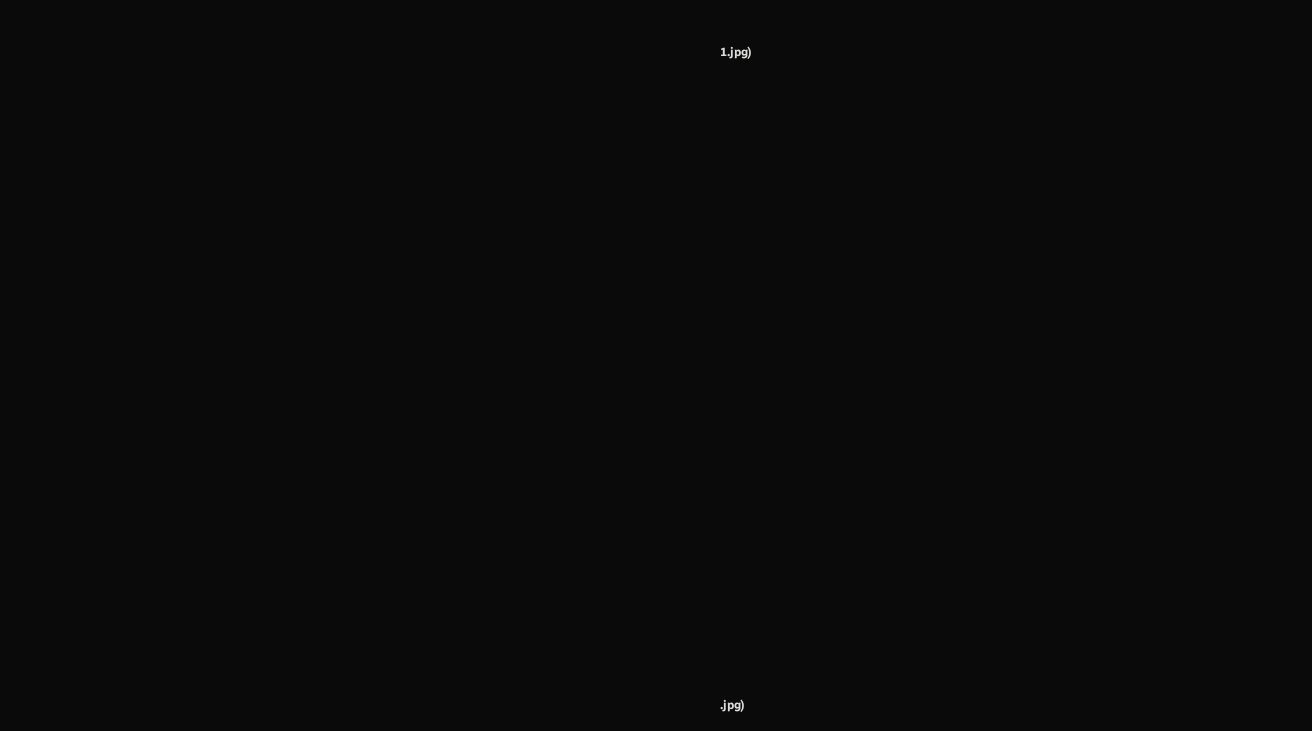1.jpg)





































.jpg)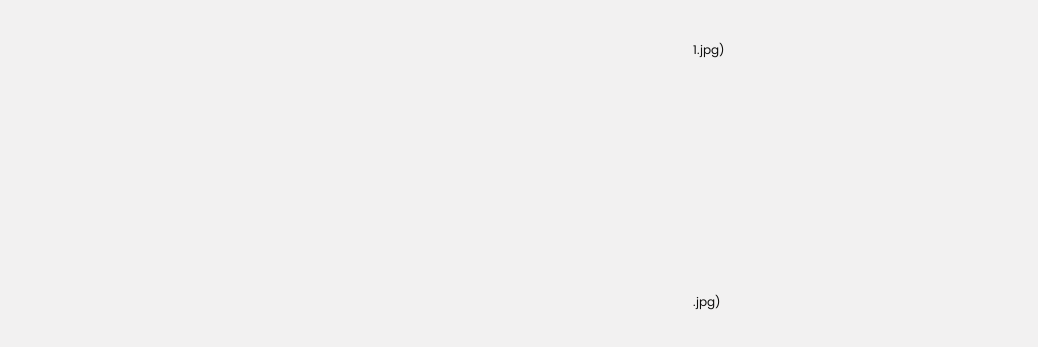1.jpg)













.jpg)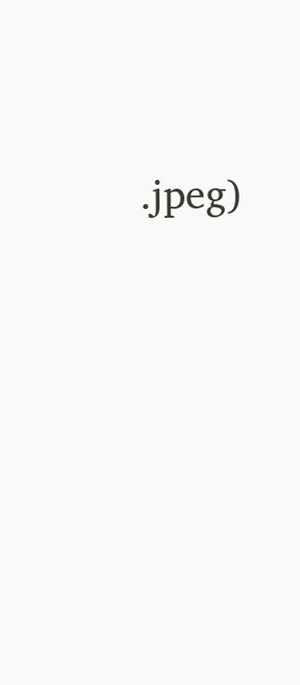.jpeg)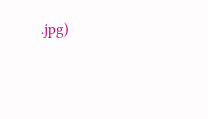.jpg)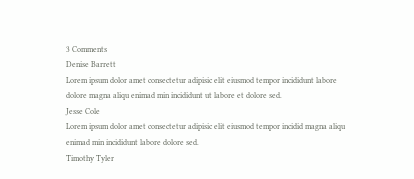3 Comments
Denise Barrett
Lorem ipsum dolor amet consectetur adipisic elit eiusmod tempor incididunt labore dolore magna aliqu enimad min incididunt ut labore et dolore sed.
Jesse Cole
Lorem ipsum dolor amet consectetur adipisic elit eiusmod tempor incidid magna aliqu enimad min incididunt labore dolore sed.
Timothy Tyler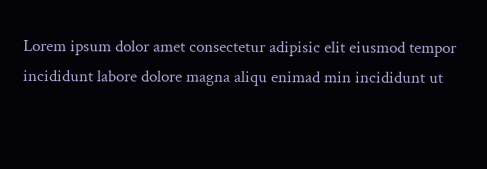Lorem ipsum dolor amet consectetur adipisic elit eiusmod tempor incididunt labore dolore magna aliqu enimad min incididunt ut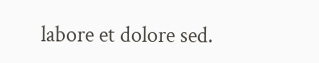labore et dolore sed.